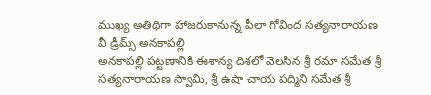ముఖ్య అతిథిగా హాజరుకానున్న పీలా గోవింద సత్యనారాయణ
వీ డ్రీమ్స్ అనకాపల్లి
అనకాపల్లి పట్టణానికి ఈశాన్య దిశలో వెలసిన శ్రీ రమా సమేత శ్రీ సత్యనారాయణ స్వామి, శ్రీ ఉషా చాయ పద్మిని సమేత శ్రీ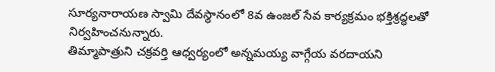సూర్యనారాయణ స్వామి దేవస్థానంలో 8వ ఉంజల్ సేవ కార్యక్రమం భక్తిశ్రద్ధలతో నిర్వహించనున్నారు.
తిమ్మాపాత్రుని చక్రవర్తి ఆధ్వర్యంలో అన్నమయ్య వాగ్గేయ వరదాయని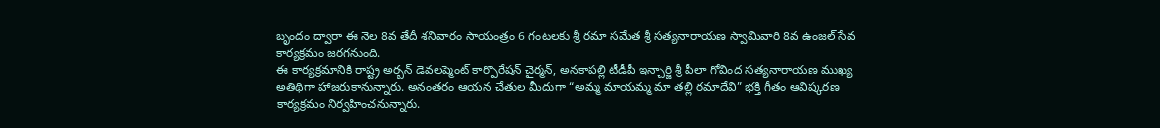బృందం ద్వారా ఈ నెల 8వ తేదీ శనివారం సాయంత్రం 6 గంటలకు శ్రీ రమా సమేత శ్రీ సత్యనారాయణ స్వామివారి 8వ ఉంజల్ సేవ కార్యక్రమం జరగనుంది.
ఈ కార్యక్రమానికి రాష్ట్ర అర్బన్ డెవలప్మెంట్ కార్పొరేషన్ చైర్మన్, అనకాపల్లి టీడీపీ ఇన్చార్జి శ్రీ పీలా గోవింద సత్యనారాయణ ముఖ్య అతిథిగా హాజరుకానున్నారు. అనంతరం ఆయన చేతుల మీదుగా “అమ్మ మాయమ్మ మా తల్లి రమాదేవి” భక్తి గీతం ఆవిష్కరణ కార్యక్రమం నిర్వహించనున్నారు.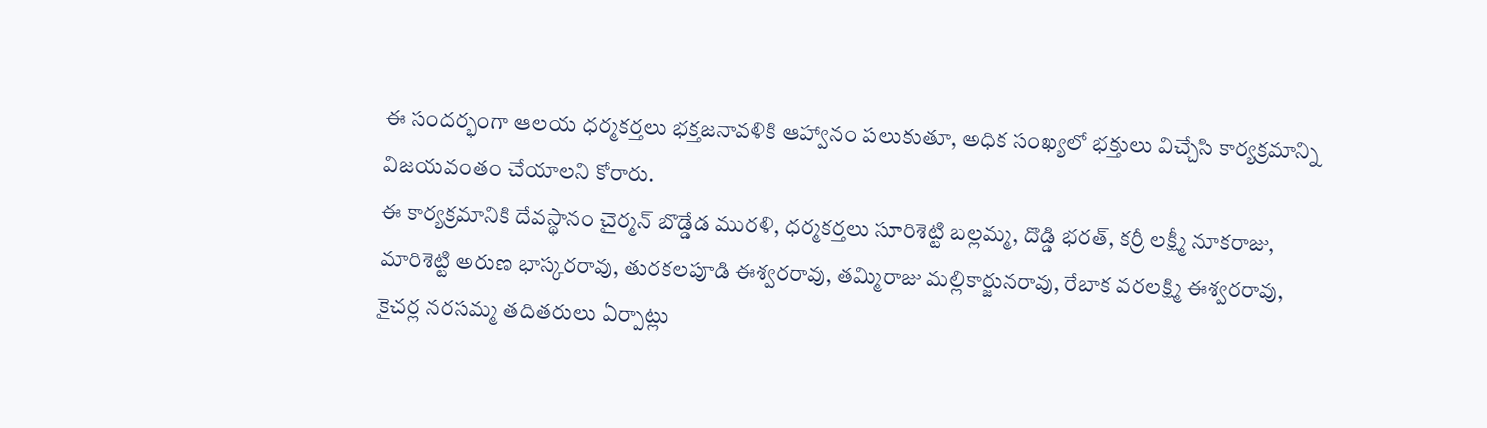ఈ సందర్భంగా ఆలయ ధర్మకర్తలు భక్తజనావళికి ఆహ్వానం పలుకుతూ, అధిక సంఖ్యలో భక్తులు విచ్చేసి కార్యక్రమాన్ని విజయవంతం చేయాలని కోరారు.
ఈ కార్యక్రమానికి దేవస్థానం చైర్మన్ బొడ్డేడ మురళి, ధర్మకర్తలు సూరిశెట్టి బల్లమ్మ, దొడ్డి భరత్, కర్రీ లక్ష్మీ నూకరాజు, మారిశెట్టి అరుణ భాస్కరరావు, తురకలపూడి ఈశ్వరరావు, తమ్మిరాజు మల్లికార్జునరావు, రేబాక వరలక్ష్మి ఈశ్వరరావు, కైచర్ల నరసమ్మ తదితరులు ఏర్పాట్లు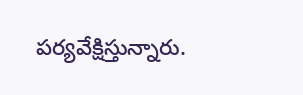పర్యవేక్షిస్తున్నారు.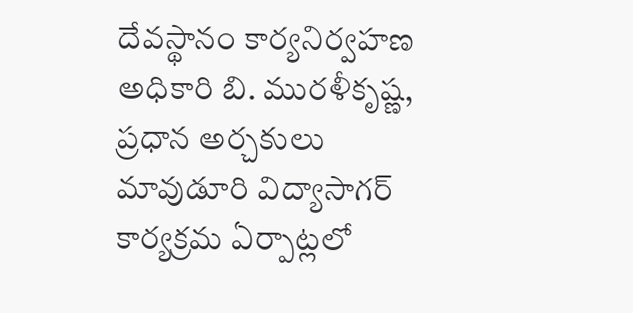దేవస్థానం కార్యనిర్వహణ అధికారి బి. మురళీకృష్ణ, ప్రధాన అర్చకులు మావుడూరి విద్యాసాగర్ కార్యక్రమ ఏర్పాట్లలో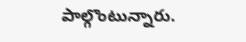పాల్గొంటున్నారు.